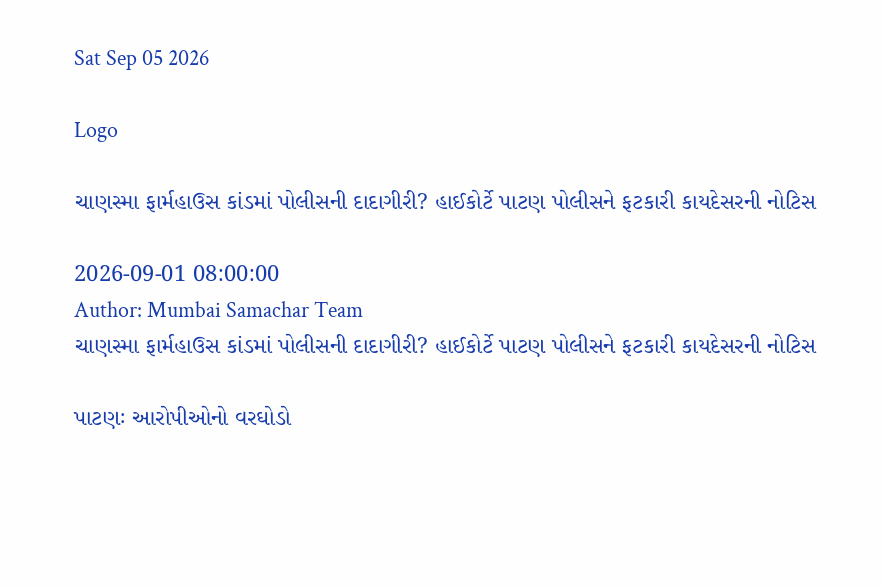Sat Sep 05 2026

Logo

ચાણસ્મા ફાર્મહાઉસ કાંડમાં પોલીસની દાદાગીરી? હાઈકોર્ટે પાટણ પોલીસને ફટકારી કાયદેસરની નોટિસ

2026-09-01 08:00:00
Author: Mumbai Samachar Team
ચાણસ્મા ફાર્મહાઉસ કાંડમાં પોલીસની દાદાગીરી? હાઈકોર્ટે પાટણ પોલીસને ફટકારી કાયદેસરની નોટિસ

પાટણઃ આરોપીઓનો વરઘોડો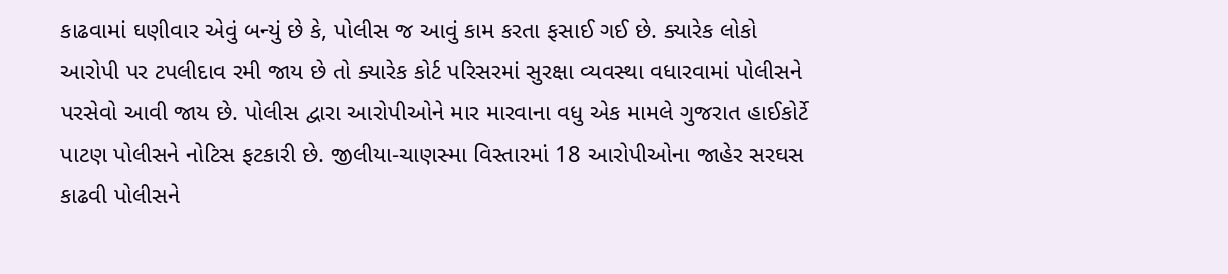કાઢવામાં ઘણીવાર એવું બન્યું છે કે, પોલીસ જ આવું કામ કરતા ફસાઈ ગઈ છે. ક્યારેક લોકો આરોપી પર ટપલીદાવ રમી જાય છે તો ક્યારેક કોર્ટ પરિસરમાં સુરક્ષા વ્યવસ્થા વધારવામાં પોલીસને પરસેવો આવી જાય છે. પોલીસ દ્વારા આરોપીઓને માર મારવાના વધુ એક મામલે ગુજરાત હાઈકોર્ટે પાટણ પોલીસને નોટિસ ફટકારી છે. જીલીયા-ચાણસ્મા વિસ્તારમાં 18 આરોપીઓના જાહેર સરઘસ કાઢવી પોલીસને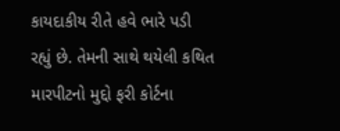કાયદાકીય રીતે હવે ભારે પડી રહ્યું છે. તેમની સાથે થયેલી કથિત મારપીટનો મુદ્દો ફરી કોર્ટના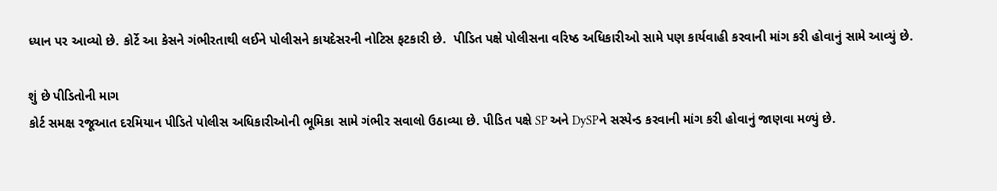ધ્યાન પર આવ્યો છે. કોર્ટે આ કેસને ગંભીરતાથી લઈને પોલીસને કાયદેસરની નોટિસ ફટકારી છે.  પીડિત પક્ષે પોલીસના વરિષ્ઠ અધિકારીઓ સામે પણ કાર્યવાહી કરવાની માંગ કરી હોવાનું સામે આવ્યું છે.

શું છે પીડિતોની માગ
કોર્ટ સમક્ષ રજૂઆત દરમિયાન પીડિતે પોલીસ અધિકારીઓની ભૂમિકા સામે ગંભીર સવાલો ઉઠાવ્યા છે. પીડિત પક્ષે SP અને DySPને સસ્પેન્ડ કરવાની માંગ કરી હોવાનું જાણવા મળ્યું છે.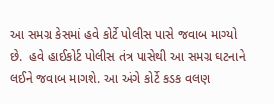આ સમગ્ર કેસમાં હવે કોર્ટે પોલીસ પાસે જવાબ માગ્યો છે.  હવે હાઈકોર્ટ પોલીસ તંત્ર પાસેથી આ સમગ્ર ઘટનાને લઈને જવાબ માગશે. આ અંગે કોર્ટે કડક વલણ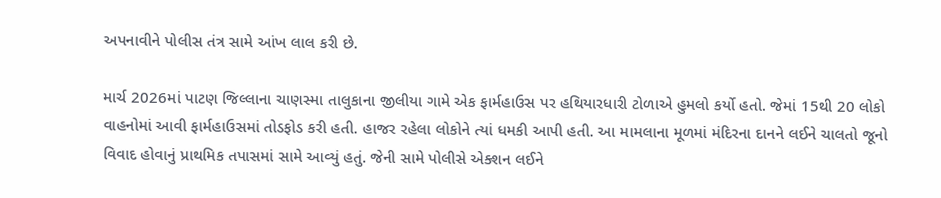અપનાવીને પોલીસ તંત્ર સામે આંખ લાલ કરી છે.

માર્ચ 2026માં પાટણ જિલ્લાના ચાણસ્મા તાલુકાના જીલીયા ગામે એક ફાર્મહાઉસ પર હથિયારધારી ટોળાએ હુમલો કર્યો હતો. જેમાં 15થી 20 લોકો વાહનોમાં આવી ફાર્મહાઉસમાં તોડફોડ કરી હતી. હાજર રહેલા લોકોને ત્યાં ધમકી આપી હતી. આ મામલાના મૂળમાં મંદિરના દાનને લઈને ચાલતો જૂનો વિવાદ હોવાનું પ્રાથમિક તપાસમાં સામે આવ્યું હતું. જેની સામે પોલીસે એક્શન લઈને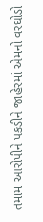તમામ આરોપીને પકડીને જાહેરમાં એમનો વરઘોડો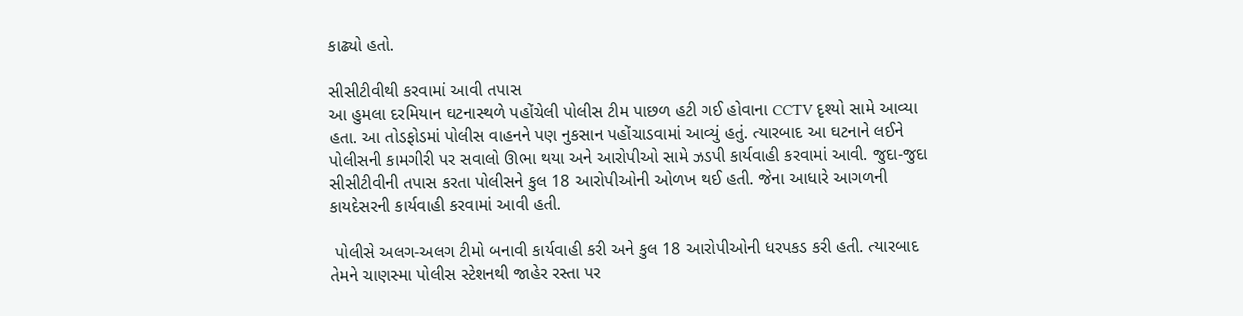કાઢ્યો હતો.

સીસીટીવીથી કરવામાં આવી તપાસ
આ હુમલા દરમિયાન ઘટનાસ્થળે પહોંચેલી પોલીસ ટીમ પાછળ હટી ગઈ હોવાના CCTV દૃશ્યો સામે આવ્યા હતા. આ તોડફોડમાં પોલીસ વાહનને પણ નુકસાન પહોંચાડવામાં આવ્યું હતું. ત્યારબાદ આ ઘટનાને લઈને પોલીસની કામગીરી પર સવાલો ઊભા થયા અને આરોપીઓ સામે ઝડપી કાર્યવાહી કરવામાં આવી. જુદા-જુદા સીસીટીવીની તપાસ કરતા પોલીસને કુલ 18 આરોપીઓની ઓળખ થઈ હતી. જેના આધારે આગળની કાયદેસરની કાર્યવાહી કરવામાં આવી હતી.

 પોલીસે અલગ-અલગ ટીમો બનાવી કાર્યવાહી કરી અને કુલ 18 આરોપીઓની ધરપકડ કરી હતી. ત્યારબાદ તેમને ચાણસ્મા પોલીસ સ્ટેશનથી જાહેર રસ્તા પર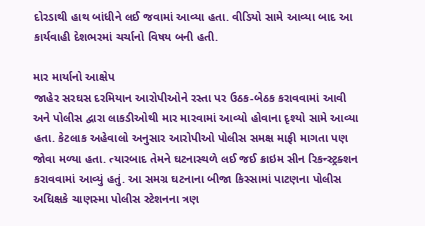દોરડાથી હાથ બાંધીને લઈ જવામાં આવ્યા હતા. વીડિયો સામે આવ્યા બાદ આ કાર્યવાહી દેશભરમાં ચર્ચાનો વિષય બની હતી.

માર માર્યાનો આક્ષેપ
જાહેર સરઘસ દરમિયાન આરોપીઓને રસ્તા પર ઉઠક-બેઠક કરાવવામાં આવી અને પોલીસ દ્વારા લાકડીઓથી માર મારવામાં આવ્યો હોવાના દૃશ્યો સામે આવ્યા હતા. કેટલાક અહેવાલો અનુસાર આરોપીઓ પોલીસ સમક્ષ માફી માગતા પણ જોવા મળ્યા હતા. ત્યારબાદ તેમને ઘટનાસ્થળે લઈ જઈ ક્રાઇમ સીન રિકન્સ્ટ્રક્શન કરાવવામાં આવ્યું હતું. આ સમગ્ર ઘટનાના બીજા કિસ્સામાં પાટણના પોલીસ અધિક્ષકે ચાણસ્મા પોલીસ સ્ટેશનના ત્રણ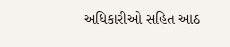અધિકારીઓ સહિત આઠ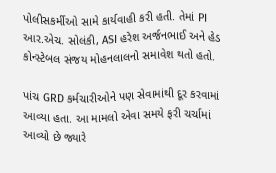પોલીસકર્મીઓ સામે કાર્યવાહી કરી હતી. તેમાં PI આર.એચ. સોલંકી, ASI હરેશ અર્જનભાઈ અને હેડ કોન્સ્ટેબલ સંજય મોહનલાલનો સમાવેશ થતો હતો.

પાંચ GRD કર્મચારીઓને પણ સેવામાંથી દૂર કરવામાં આવ્યા હતા. આ મામલો એવા સમયે ફરી ચર્ચામાં આવ્યો છે જ્યારે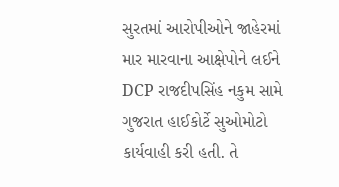સુરતમાં આરોપીઓને જાહેરમાં માર મારવાના આક્ષેપોને લઈને DCP રાજદીપસિંહ નકુમ સામે ગુજરાત હાઈકોર્ટે સુઓમોટો કાર્યવાહી કરી હતી. તે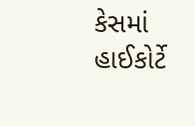કેસમાં હાઈકોર્ટે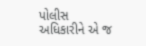પોલીસ અધિકારીને એ જ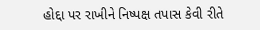હોદ્દા પર રાખીને નિષ્પક્ષ તપાસ કેવી રીતે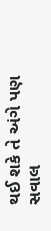થઈ શકે તે અંગે પણ સવાલ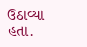ઉઠાવ્યા હતા.